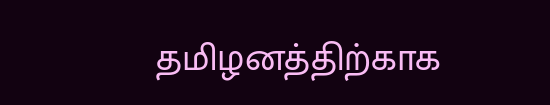தமிழனத்திற்காக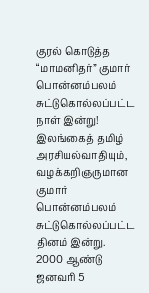குரல் கொடுத்த “மாமனிதர்” குமார் பொன்னம்பலம் சுட்டுகொல்லப்பட்ட நாள் இன்று!
இலங்கைத் தமிழ் அரசியல்வாதியும், வழக்கறிஞருமான குமார் பொன்னம்பலம் சுட்டுகொல்லப்பட்ட தினம் இன்று. 2000 ஆண்டு ஜனவரி 5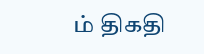ம் திகதி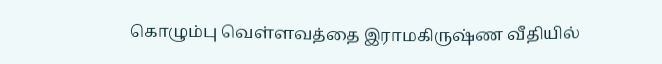கொழும்பு வெள்ளவத்தை இராமகிருஷ்ண வீதியில்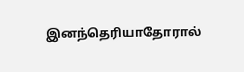இனந்தெரியாதோரால்